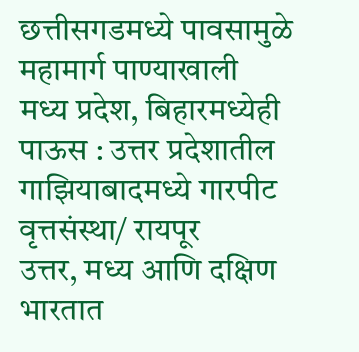छत्तीसगडमध्ये पावसामुळे महामार्ग पाण्याखाली
मध्य प्रदेश, बिहारमध्येही पाऊस : उत्तर प्रदेशातील गाझियाबादमध्ये गारपीट
वृत्तसंस्था/ रायपूर
उत्तर, मध्य आणि दक्षिण भारतात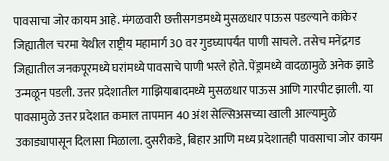पावसाचा जोर कायम आहे. मंगळवारी छत्तीसगडमध्ये मुसळधार पाऊस पडल्याने कांकेर जिह्यातील चरमा येथील राष्ट्रीय महामार्ग 30 वर गुडघ्यापर्यंत पाणी साचले. तसेच मनेंद्रगड जिह्यातील जनकपूरमध्ये घरांमध्ये पावसाचे पाणी भरले होते. पेंड्रामध्ये वादळामुळे अनेक झाडे उन्मळून पडली. उत्तर प्रदेशातील गाझियाबादमध्ये मुसळधार पाऊस आणि गारपीट झाली. या पावसामुळे उत्तर प्रदेशात कमाल तापमान 40 अंश सेल्सिअसच्या खाली आल्यामुळे उकाड्यापासून दिलासा मिळाला. दुसरीकडे, बिहार आणि मध्य प्रदेशातही पावसाचा जोर कायम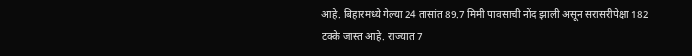आहे. बिहारमध्ये गेल्या 24 तासांत 89.7 मिमी पावसाची नोंद झाली असून सरासरीपेक्षा 182 टक्के जास्त आहे. राज्यात 7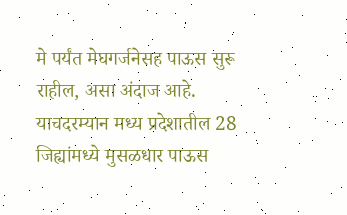मे पर्यंत मेघगर्जनेसह पाऊस सुरू राहील, असा अंदाज आहे. याचदरम्यान मध्य प्रदेशातील 28 जिह्यांमध्ये मुसळधार पाऊस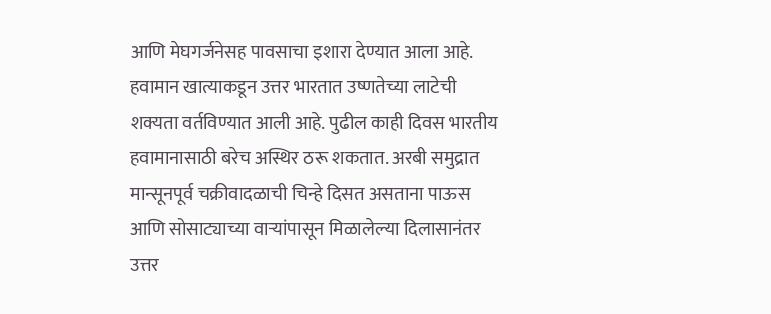आणि मेघगर्जनेसह पावसाचा इशारा देण्यात आला आहे.
हवामान खात्याकडून उत्तर भारतात उष्णतेच्या लाटेची शक्यता वर्तविण्यात आली आहे. पुढील काही दिवस भारतीय हवामानासाठी बरेच अस्थिर ठरू शकतात. अरबी समुद्रात मान्सूनपूर्व चक्रीवादळाची चिन्हे दिसत असताना पाऊस आणि सोसाट्याच्या वाऱ्यांपासून मिळालेल्या दिलासानंतर उत्तर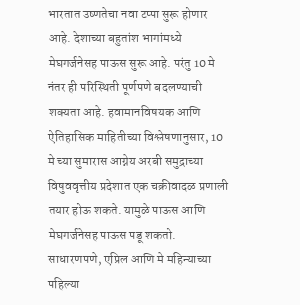भारतात उष्णतेचा नवा टप्पा सुरू होणार आहे. देशाच्या बहुतांश भागांमध्ये मेघगर्जनेसह पाऊस सुरू आहे. परंतु 10 मे नंतर ही परिस्थिती पूर्णपणे बदलण्याची शक्यता आहे. हवामानविषयक आणि ऐतिहासिक माहितीच्या विश्लेषणानुसार, 10 मे च्या सुमारास आग्नेय अरबी समुद्राच्या विषुववृत्तीय प्रदेशात एक चक्रीवादळ प्रणाली तयार होऊ शकते. यामुळे पाऊस आणि मेघगर्जनेसह पाऊस पडू शकतो. साधारणपणे, एप्रिल आणि मे महिन्याच्या पहिल्या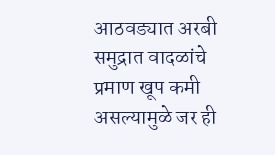आठवड्यात अरबी समुद्रात वादळांचे प्रमाण खूप कमी असल्यामुळे जर ही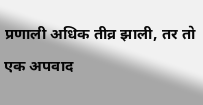प्रणाली अधिक तीव्र झाली, तर तो एक अपवाद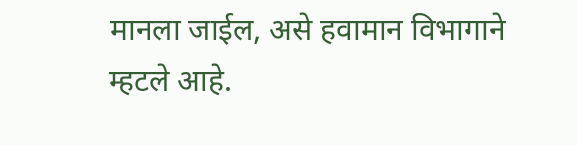मानला जाईल, असे हवामान विभागाने म्हटले आहे.